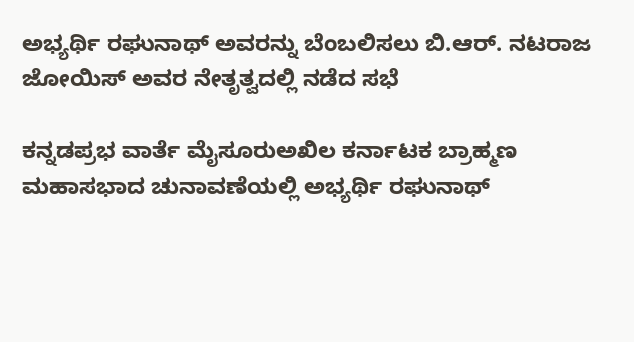ಅಭ್ಯರ್ಥಿ ರಘುನಾಥ್‌ ಅವರನ್ನು ಬೆಂಬಲಿಸಲು ಬಿ.ಆರ್‌. ನಟರಾಜ ಜೋಯಿಸ್‌ ಅವರ ನೇತೃತ್ವದಲ್ಲಿ ನಡೆದ ಸಭೆ

ಕನ್ನಡಪ್ರಭ ವಾರ್ತೆ ಮೈಸೂರುಅಖಿಲ ಕರ್ನಾಟಕ ಬ್ರಾಹ್ಮಣ ಮಹಾಸಭಾದ ಚುನಾವಣೆಯಲ್ಲಿ ಅಭ್ಯರ್ಥಿ ರಘುನಾಥ್‌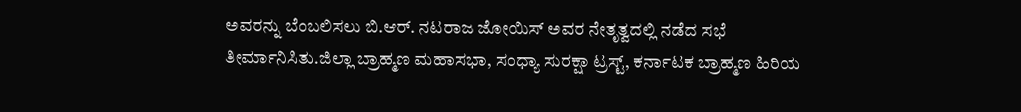ಅವರನ್ನು ಬೆಂಬಲಿಸಲು ಬಿ.ಆರ್‌. ನಟರಾಜ ಜೋಯಿಸ್‌ ಅವರ ನೇತೃತ್ವದಲ್ಲಿ ನಡೆದ ಸಭೆ ತೀರ್ಮಾನಿಸಿತು.ಜಿಲ್ಲಾ ಬ್ರಾಹ್ಮಣ ಮಹಾಸಭಾ, ಸಂಧ್ಯಾ ಸುರಕ್ಷಾ ಟ್ರಸ್ಟ್‌, ಕರ್ನಾಟಕ ಬ್ರಾಹ್ಮಣ ಹಿರಿಯ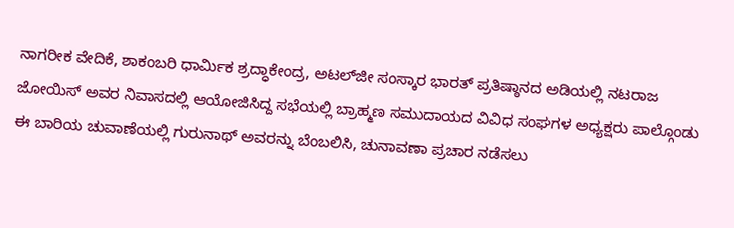ನಾಗರೀಕ ವೇದಿಕೆ, ಶಾಕಂಬರಿ ಧಾರ್ಮಿಕ ಶ್ರದ್ಧಾಕೇಂದ್ರ, ಅಟಲ್‌ಜೀ ಸಂಸ್ಕಾರ ಭಾರತ್‌ ಪ್ರತಿಷ್ಠಾನದ ಅಡಿಯಲ್ಲಿ ನಟರಾಜ ಜೋಯಿಸ್‌ ಅವರ ನಿವಾಸದಲ್ಲಿ ಆಯೋಜಿಸಿದ್ದ ಸಭೆಯಲ್ಲಿ ಬ್ರಾಹ್ಮಣ ಸಮುದಾಯದ ವಿವಿಧ ಸಂಘಗಳ ಅಧ್ಯಕ್ಷರು ಪಾಲ್ಗೊಂಡು ಈ ಬಾರಿಯ ಚುವಾಣೆಯಲ್ಲಿ ಗುರುನಾಥ್‌ ಅವರನ್ನು ಬೆಂಬಲಿಸಿ, ಚುನಾವಣಾ ಪ್ರಚಾರ ನಡೆಸಲು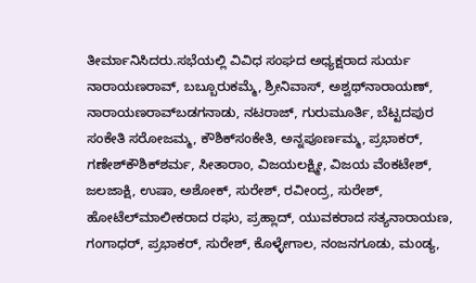ತೀರ್ಮಾನಿಸಿದರು.ಸಭೆಯಲ್ಲಿ ವಿವಿಧ ಸಂಘದ ಅಧ್ಯಕ್ಷರಾದ ಸುರ್ಯ ನಾರಾಯಣರಾವ್‌, ಬಬ್ಬೂರುಕಮ್ಮೆ, ಶ್ರೀನಿವಾಸ್‌, ಅಶ್ವಥ್‌ನಾರಾಯಣ್‌, ನಾರಾಯಣರಾವ್‌ಬಡಗನಾಡು, ನಟರಾಜ್‌, ಗುರುಮೂರ್ತಿ, ಬೆಟ್ಟದಪುರ ಸಂಕೇತಿ ಸರೋಜಮ್ಮ, ಕೌಶಿಕ್‌ಸಂಕೇತಿ, ಅನ್ನಪೂರ್ಣಮ್ಮ, ಪ್ರಭಾಕರ್‌, ಗಣೇಶ್‌ಕೌಶಿಕ್‌ಶರ್ಮ, ಸೀತಾರಾಂ, ವಿಜಯಲಕ್ಷ್ಮೀ, ವಿಜಯ ವೆಂಕಟೇಶ್‌, ಜಲಜಾಕ್ಷಿ, ಉಷಾ, ಅಶೋಕ್‌, ಸುರೇಶ್‌, ರವೀಂದ್ರ, ಸುರೇಶ್‌, ಹೋಟೆಲ್‌ಮಾಲೀಕರಾದ ರಘು, ಪ್ರಹ್ಲಾದ್‌, ಯುವಕರಾದ ಸತ್ಯನಾರಾಯಣ, ಗಂಗಾಧರ್‌, ಪ್ರಭಾಕರ್‌, ಸುರೇಶ್‌, ಕೊಳ್ಳೇಗಾಲ, ನಂಜನಗೂಡು, ಮಂಡ್ಯ,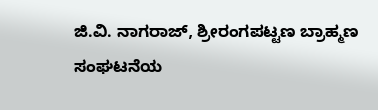ಜಿ.ವಿ. ನಾಗರಾಜ್‌, ಶ್ರೀರಂಗಪಟ್ಟಣ ಬ್ರಾಹ್ಮಣ ಸಂಘಟನೆಯ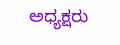ಅಧ್ಯಕ್ಷರು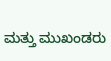ಮತ್ತು ಮುಖಂಡರು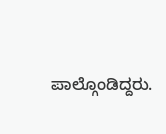ಪಾಲ್ಗೊಂಡಿದ್ದರು.